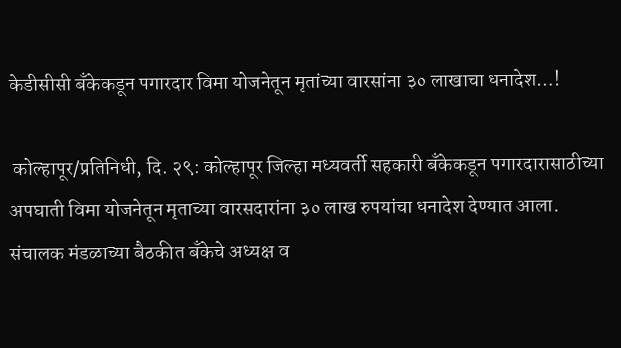केडीसीसी बँकेकडून पगारदार विमा योजनेतून मृतांच्या वारसांना ३० लाखाचा धनादेश…!

 कोल्हापूर/प्रतिनिधी, दि. २९: कोल्हापूर जिल्हा मध्यवर्ती सहकारी बँकेकडून पगारदारासाठीच्या अपघाती विमा योजनेतून मृताच्या वारसदारांना ३० लाख रुपयांचा धनादेश देण्यात आला.  संचालक मंडळाच्या बैठकीत बँकेचे अध्यक्ष व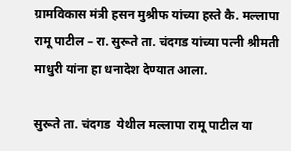ग्रामविकास मंत्री हसन मुश्रीफ यांच्या हस्ते कै. मल्लापा रामू पाटील – रा. सुरूते ता. चंदगड यांच्या पत्नी श्रीमती माधुरी यांना हा धनादेश देण्यात आला.

सुरूते ता. चंदगड  येथील मल्लापा रामू पाटील या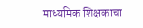माध्यमिक शिक्षकाचा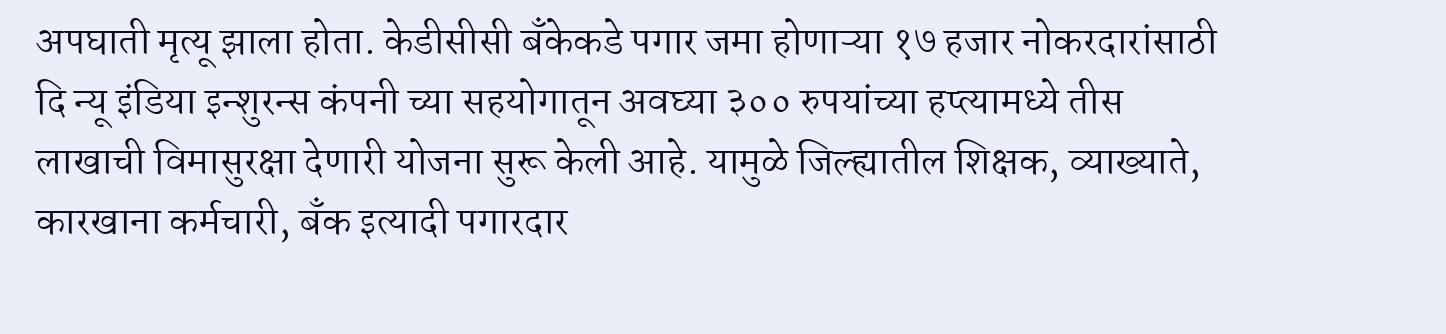अपघाती मृत्यू झाला होता. केडीसीसी बँकेकडे पगार जमा होणाऱ्या १७ हजार नोकरदारांसाठी  दि न्यू इंडिया इन्शुरन्स कंपनी च्या सहयोगातून अवघ्या ३०० रुपयांच्या हप्त्यामध्ये तीस लाखाची विमासुरक्षा देणारी योजना सुरू केली आहे. यामुळे जिल्ह्यातील शिक्षक, व्याख्याते, कारखाना कर्मचारी, बँक इत्यादी पगारदार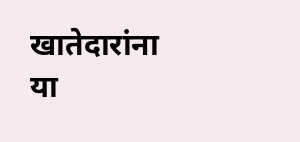खातेदारांना या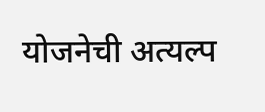योजनेची अत्यल्प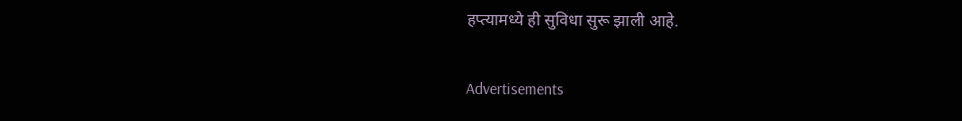हप्त्यामध्ये ही सुविधा सुरू झाली आहे.

Advertisements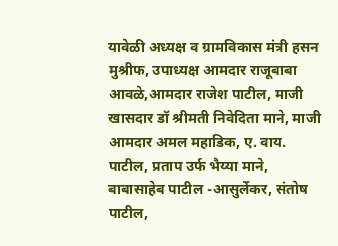यावेळी अध्यक्ष व ग्रामविकास मंत्री हसन मुश्रीफ, उपाध्यक्ष आमदार राजूबाबा आवळे,आमदार राजेश पाटील, माजी खासदार डॉ श्रीमती निवेदिता माने, माजी आमदार अमल महाडिक, ए. वाय. पाटील, प्रताप उर्फ भैय्या माने, बाबासाहेब पाटील -आसुर्लेकर, संतोष पाटील,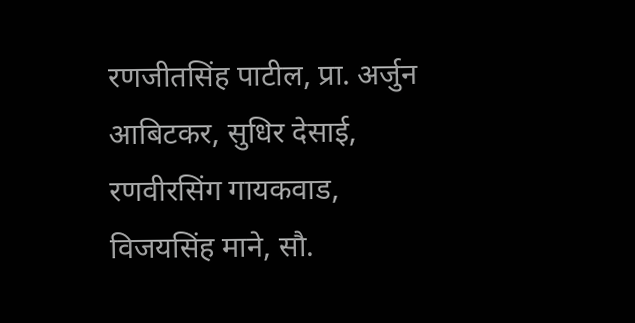रणजीतसिंह पाटील, प्रा. अर्जुन आबिटकर, सुधिर देसाई, रणवीरसिंग गायकवाड, विजयसिंह माने, सौ.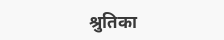श्रुतिका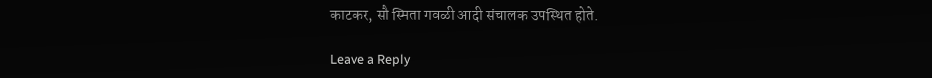काटकर, सौ स्मिता गवळी आदी संचालक उपस्थित होते.

Leave a Reply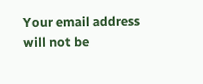Your email address will not be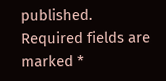published. Required fields are marked *